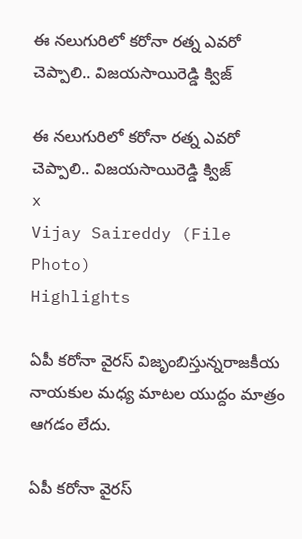ఈ నలుగురిలో కరోనా రత్న ఎవరో చెప్పాలి.. విజయసాయిరెడ్డి క్విజ్

ఈ నలుగురిలో కరోనా రత్న ఎవరో చెప్పాలి.. విజయసాయిరెడ్డి క్విజ్
x
Vijay Saireddy (File Photo)
Highlights

ఏపీ కరోనా వైరస్ విజృంబిస్తున్నరాజకీయ నాయ‌కుల మ‌ధ్య మాట‌ల యుద్దం మాత్రం ఆగ‌డం లేదు.

ఏపీ కరోనా వైరస్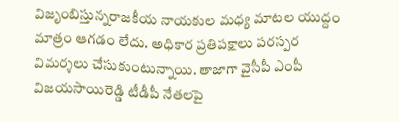విజృంబిస్తున్నరాజకీయ నాయ‌కుల మ‌ధ్య మాట‌ల యుద్దం మాత్రం ఆగ‌డం లేదు. అధికార ప్రతిపక్షాలు పరస్పర విమర్శలు చేసుకుంటున్నాయి. తాజాగా వైసీపీ ఎంపీ విజ‌య‌సాయిరెడ్డి టీడీపీ నేతలపై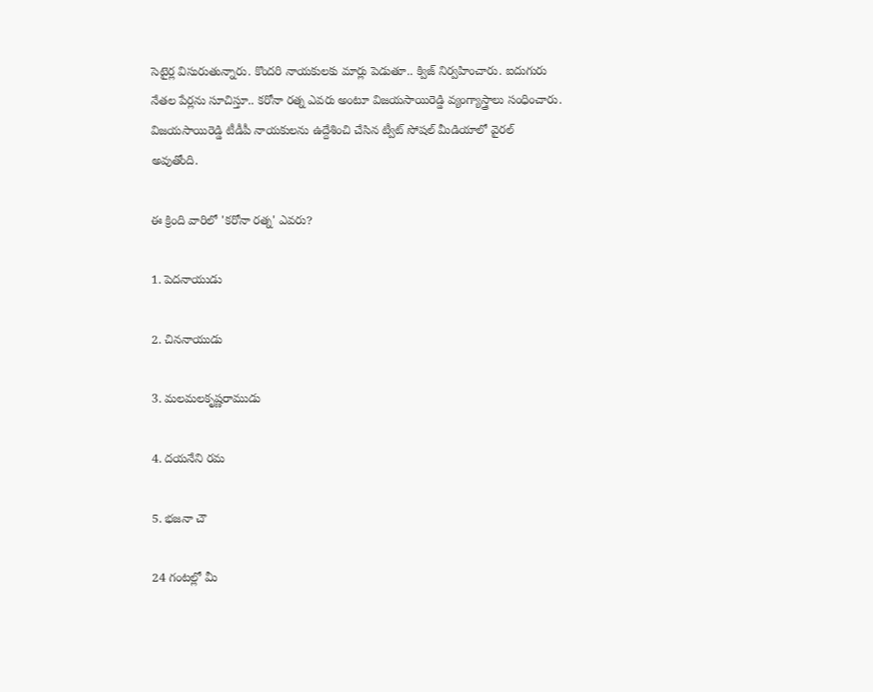సెటైర్ల విసురుతున్నారు. కొంద‌రి నాయ‌కుల‌కు మార్లు పెడుతూ.. క్విజ్ నిర్వహించారు. ఐదుగురు నేతల పేర్లను సూచిస్తూ.. కరోనా రత్న ఎవరు అంటూ విజయసాయిరెడ్డి వ్యంగ్యాస్త్రాలు సంధించారు. విజయసాయిరెడ్డి టీడీపీ నాయకులను ఉద్దేశించి చేసిన ట్వీట్‌ సోషల్ మీడియాలో వైరల్‌ అవుతోంది.

ఈ క్రింది వారిలో 'కరోనా రత్న' ఎవరు?

1. పెదనాయుడు

2. చిననాయుడు

3. మలమలకృష్ణరాముడు

4. దయనేని రమ

5. భజనా చౌ

24 గంటల్లో మీ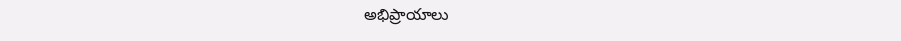అభిప్రాయాలు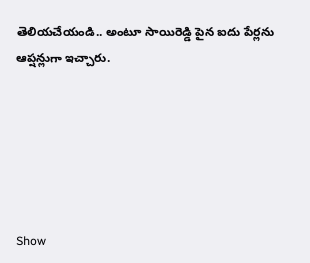తెలియచేయండి.. అంటూ సాయిరెడ్డి పైన ఐదు పేర్లను ఆప్షన్లుగా ఇచ్చారు.






Show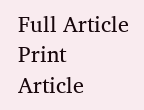Full Article
Print Article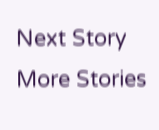Next Story
More Stories